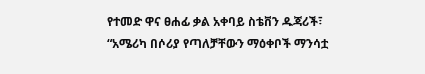የተመድ ዋና ፀሐፊ ቃል አቀባይ ስቴቨን ዱጃሪች፣ “አሜሪካ በሶሪያ የጣለቻቸውን ማዕቀቦች ማንሳቷ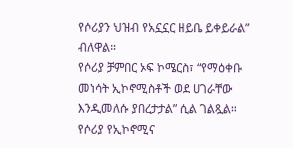የሶሪያን ህዝብ የአኗኗር ዘይቤ ይቀይራል” ብለዋል።
የሶሪያ ቻምበር ኦፍ ኮሜርስ፣ “የማዕቀቡ መነሳት ኢኮኖሚስቶች ወደ ሀገራቸው እንዲመለሱ ያበረታታል” ሲል ገልጿል።
የሶሪያ የኢኮኖሚና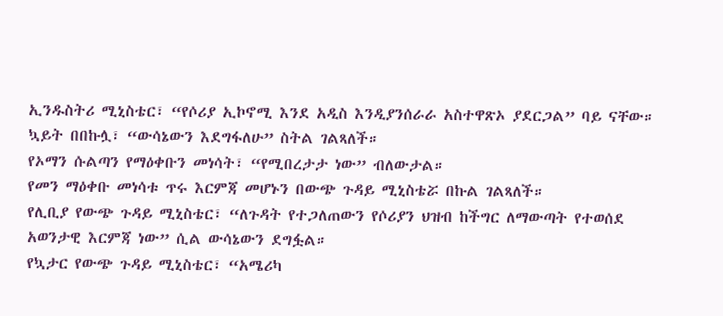ኢንዱስትሪ ሚኒስቴር፣ “የሶሪያ ኢኮኖሚ እንደ አዲስ እንዲያንሰራራ አስተዋጽኦ ያደርጋል” ባይ ናቸው።
ኳይት በበኩሏ፣ “ውሳኔውን እደግፋለሁ” ስትል ገልጻለች።
የኦማን ሱልጣን የማዕቀቡን መነሳት፣ “የሚበረታታ ነው” ብለውታል።
የመን ማዕቀቡ መነሳቱ ጥሩ እርምጃ መሆኑን በውጭ ጉዳይ ሚኒስቴሯ በኩል ገልጻለች።
የሊቢያ የውጭ ጉዳይ ሚኒስቴር፣ “ለጉዳት የተጋለጠውን የሶሪያን ህዝብ ከችግር ለማውጣት የተወሰደ አወንታዊ እርምጃ ነው” ሲል ውሳኔውን ደግፏል።
የኳታር የውጭ ጉዳይ ሚኒስቴር፣ “አሜሪካ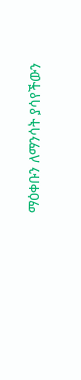ማዕቀቡን ለማንሳት ያሳየችውን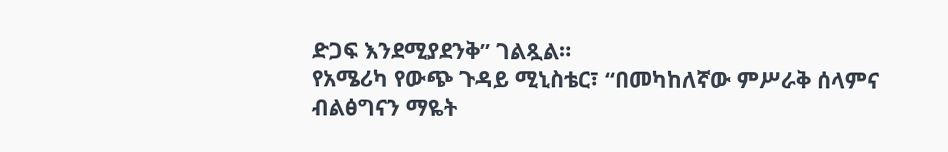ድጋፍ እንደሚያደንቅ” ገልጿል።
የአሜሪካ የውጭ ጉዳይ ሚኒስቴር፣ “በመካከለኛው ምሥራቅ ሰላምና ብልፅግናን ማዬት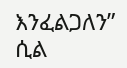እንፈልጋለን” ሲል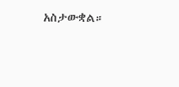አስታውቋል።